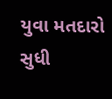યુવા મતદારો સુધી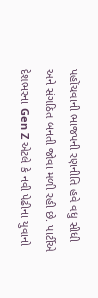પહોંચવાની ભાજપની રણનીતિ હવે વધુ સીધી અને સંગઠિત બનતી જોવા મળી રહી છે. પાર્ટીએ દેશભરના Gen Z એટલે કે નવી પેઢીના યુવાનો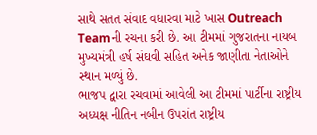સાથે સતત સંવાદ વધારવા માટે ખાસ Outreach Teamની રચના કરી છે. આ ટીમમાં ગુજરાતના નાયબ મુખ્યમંત્રી હર્ષ સંઘવી સહિત અનેક જાણીતા નેતાઓને સ્થાન મળ્યું છે.
ભાજપ દ્વારા રચવામાં આવેલી આ ટીમમાં પાર્ટીના રાષ્ટ્રીય અધ્યક્ષ નીતિન નબીન ઉપરાંત રાષ્ટ્રીય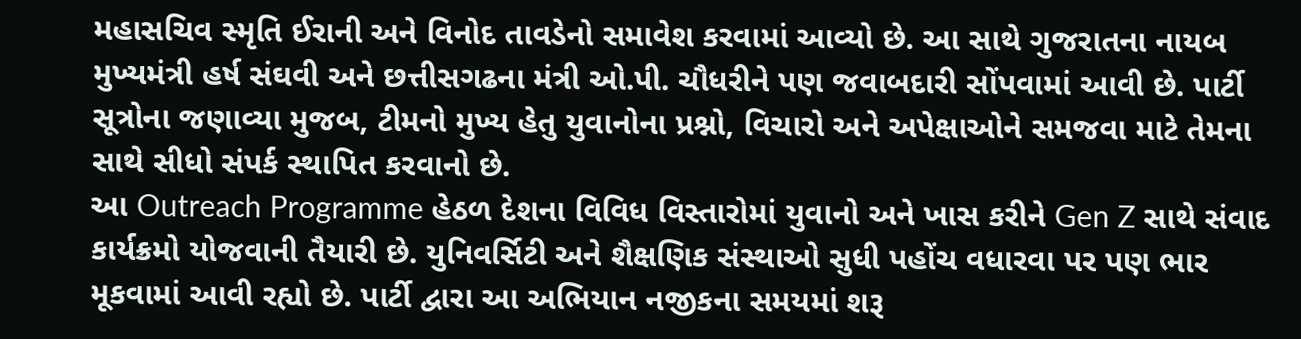મહાસચિવ સ્મૃતિ ઈરાની અને વિનોદ તાવડેનો સમાવેશ કરવામાં આવ્યો છે. આ સાથે ગુજરાતના નાયબ મુખ્યમંત્રી હર્ષ સંઘવી અને છત્તીસગઢના મંત્રી ઓ.પી. ચૌધરીને પણ જવાબદારી સોંપવામાં આવી છે. પાર્ટી સૂત્રોના જણાવ્યા મુજબ, ટીમનો મુખ્ય હેતુ યુવાનોના પ્રશ્નો, વિચારો અને અપેક્ષાઓને સમજવા માટે તેમના સાથે સીધો સંપર્ક સ્થાપિત કરવાનો છે.
આ Outreach Programme હેઠળ દેશના વિવિધ વિસ્તારોમાં યુવાનો અને ખાસ કરીને Gen Z સાથે સંવાદ કાર્યક્રમો યોજવાની તૈયારી છે. યુનિવર્સિટી અને શૈક્ષણિક સંસ્થાઓ સુધી પહોંચ વધારવા પર પણ ભાર મૂકવામાં આવી રહ્યો છે. પાર્ટી દ્વારા આ અભિયાન નજીકના સમયમાં શરૂ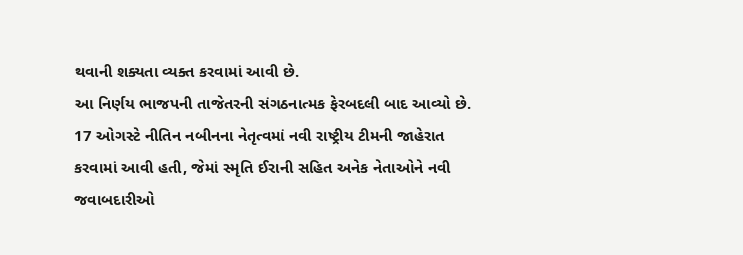થવાની શક્યતા વ્યક્ત કરવામાં આવી છે.
આ નિર્ણય ભાજપની તાજેતરની સંગઠનાત્મક ફેરબદલી બાદ આવ્યો છે. 17 ઓગસ્ટે નીતિન નબીનના નેતૃત્વમાં નવી રાષ્ટ્રીય ટીમની જાહેરાત કરવામાં આવી હતી, જેમાં સ્મૃતિ ઈરાની સહિત અનેક નેતાઓને નવી જવાબદારીઓ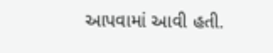આપવામાં આવી હતી.